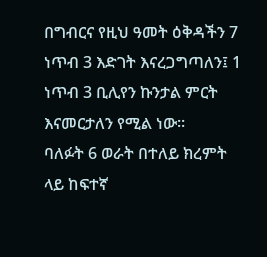በግብርና የዚህ ዓመት ዕቅዳችን 7 ነጥብ 3 እድገት እናረጋግጣለን፤ 1 ነጥብ 3 ቢሊየን ኩንታል ምርት እናመርታለን የሚል ነው።
ባለፉት 6 ወራት በተለይ ክረምት ላይ ከፍተኛ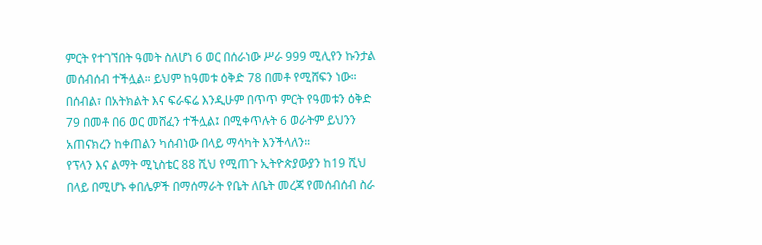ምርት የተገኘበት ዓመት ስለሆነ 6 ወር በሰራነው ሥራ 999 ሚሊየን ኩንታል መሰብሰብ ተችሏል። ይህም ከዓመቱ ዕቅድ 78 በመቶ የሚሸፍን ነው።
በሰብል፣ በአትክልት እና ፍራፍሬ እንዲሁም በጥጥ ምርት የዓመቱን ዕቅድ 79 በመቶ በ6 ወር መሸፈን ተችሏል፤ በሚቀጥሉት 6 ወራትም ይህንን አጠናክረን ከቀጠልን ካሰብነው በላይ ማሳካት እንችላለን።
የፕላን እና ልማት ሚኒስቴር 88 ሺህ የሚጠጉ ኢትዮጵያውያን ከ19 ሺህ በላይ በሚሆኑ ቀበሌዎች በማሰማራት የቤት ለቤት መረጃ የመሰብሰብ ስራ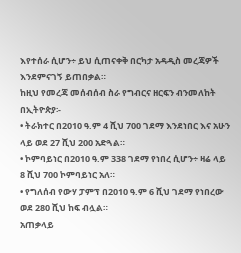እየተሰራ ሲሆን÷ ይህ ሲጠናቀቅ በርካታ አዳዲስ መረጃዎች እንደምናገኝ ይጠበቃል።
ከዚህ የመረጃ መሰብሰብ ስራ የግብርና ዘርፍን ብንመለከት በኢትዮጵያ፡-
• ትራክተር በ2010 ዓ.ም 4 ሺህ 700 ገደማ እንደነበር እና አሁን ላይ ወደ 27 ሺህ 200 አድጓል።
• ኮምባይነር በ2010 ዓ.ም 338 ገደማ የነበረ ሲሆን÷ ዛሬ ላይ 8 ሺህ 700 ኮምባይነር አለ።
• የግለሰብ የውሃ ፓምፕ በ2010 ዓ.ም 6 ሺህ ገደማ የነበረው ወደ 280 ሺህ ከፍ ብሏል።
አጠቃላይ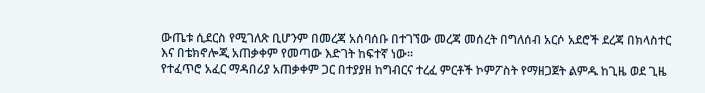ውጤቱ ሲደርስ የሚገለጽ ቢሆንም በመረጃ አሰባሰቡ በተገኘው መረጃ መሰረት በግለሰብ አርሶ አደሮች ደረጃ በክላስተር እና በቴክኖሎጂ አጠቃቀም የመጣው እድገት ከፍተኛ ነው።
የተፈጥሮ አፈር ማዳበሪያ አጠቃቀም ጋር በተያያዘ ከግብርና ተረፈ ምርቶች ኮምፖስት የማዘጋጀት ልምዱ ከጊዜ ወደ ጊዜ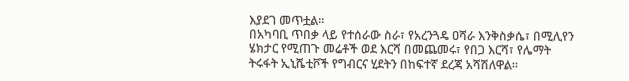እያደገ መጥቷል።
በአካባቢ ጥበቃ ላይ የተሰራው ስራ፣ የአረንጓዴ ዐሻራ እንቅስቃሴ፣ በሚሊየን ሄክታር የሚጠጉ መሬቶች ወደ እርሻ በመጨመሩ፣ የበጋ እርሻ፣ የሌማት ትሩፋት ኢኒሼቲቮች የግብርና ሂደትን በከፍተኛ ደረጃ አሻሽለዋል።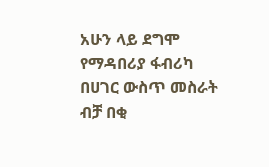አሁን ላይ ደግሞ የማዳበሪያ ፋብሪካ በሀገር ውስጥ መስራት ብቻ በቂ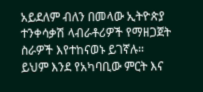አይደለም ብለን በመላው ኢትዮጵያ ተንቀሳቃሽ ላብራቶሪዎች የማዘጋጀት ስራዎች እየተከናወኑ ይገኛሉ።
ይህም እንደ የአካባቢው ምርት እና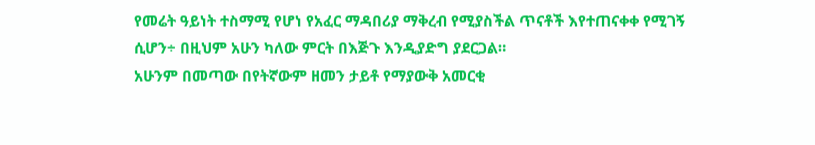የመሬት ዓይነት ተስማሚ የሆነ የአፈር ማዳበሪያ ማቅረብ የሚያስችል ጥናቶች እየተጠናቀቀ የሚገኝ ሲሆን÷ በዚህም አሁን ካለው ምርት በእጅጉ እንዲያድግ ያደርጋል።
አሁንም በመጣው በየትኛውም ዘመን ታይቶ የማያውቅ አመርቂ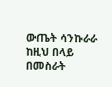ውጤት ሳንኩራራ ከዚህ በላይ በመስራት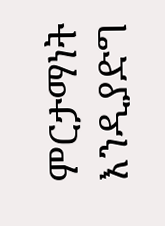ምርታማነት እንዲያድግ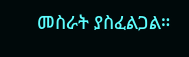መስራት ያስፈልጋል።